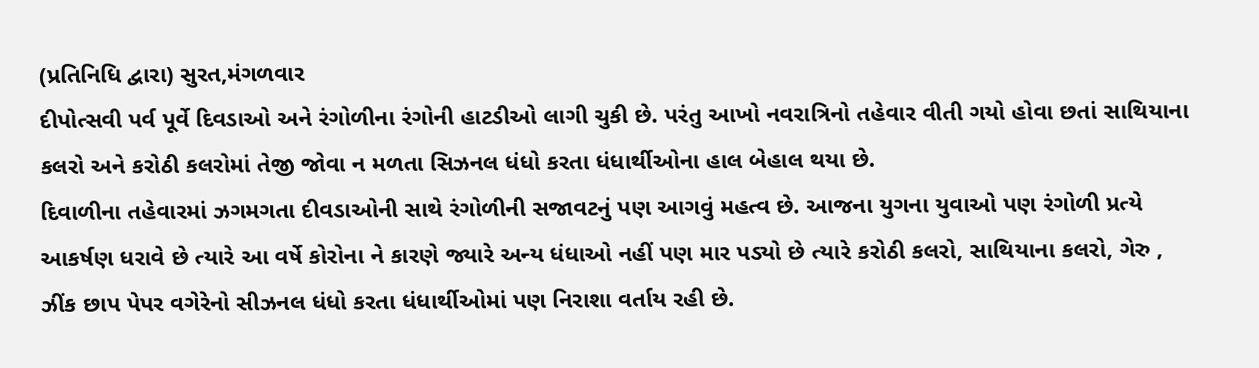(પ્રતિનિધિ દ્વારા) સુરત,મંગળવાર
દીપોત્સવી પર્વ પૂર્વે દિવડાઓ અને રંગોળીના રંગોની હાટડીઓ લાગી ચુકી છે. પરંતુ આખો નવરાત્રિનો તહેવાર વીતી ગયો હોવા છતાં સાથિયાના કલરો અને કરોઠી કલરોમાં તેજી જોવા ન મળતા સિઝનલ ધંધો કરતા ધંધાર્થીઓના હાલ બેહાલ થયા છે.
દિવાળીના તહેવારમાં ઝગમગતા દીવડાઓની સાથે રંગોળીની સજાવટનું પણ આગવું મહત્વ છે. આજના યુગના યુવાઓ પણ રંગોળી પ્રત્યે આકર્ષણ ધરાવે છે ત્યારે આ વર્ષે કોરોના ને કારણે જ્યારે અન્ય ધંધાઓ નહીં પણ માર પડ્યો છે ત્યારે કરોઠી કલરો, સાથિયાના કલરો, ગેરુ , ઝીંક છાપ પેપર વગેરેનો સીઝનલ ધંધો કરતા ધંધાર્થીઓમાં પણ નિરાશા વર્તાય રહી છે.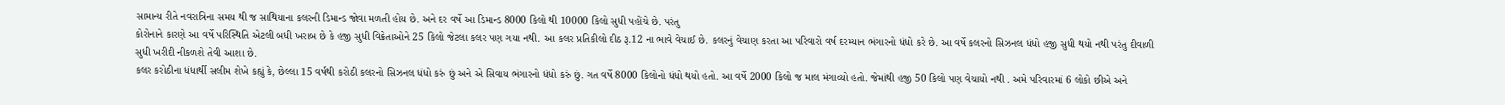સામાન્ય રીતે નવરાત્રિના સમય થી જ સાથિયાના કલરની ડિમાન્ડ જોવા મળતી હોય છે. અને દર વર્ષે આ ડિમાન્ડ 8000 કિલો થી 10000 કિલો સુધી પહોંચે છે. પરંતુ
કોરોનાને કારણે આ વર્ષે પરિસ્થિતિ એટલી બધી ખરાબ છે કે હજી સુધી વિક્રેતાઓને 25 કિલો જેટલા કલર પણ ગયા નથી. આ કલર પ્રતિકીલો દીઠ રૂ.12 ના ભાવે વેચાઈ છે. કલરનું વેચાણ કરતા આ પરિવારો વર્ષ દરમ્યાન ભંગારનો ધંધો કરે છે. આ વર્ષે કલરનો સિઝનલ ધંધો હજી સુધી થયો નથી પરંતુ દીવાળી સુધી ખરીદી નીકળશે તેવી આશા છે.
કલર કરોઠીના ધંધાર્થી સલીમ શેખે કહ્યું કે, છેલ્લા 15 વર્ષથી કરોઠી કલરનો સિઝનલ ધંધો કરું છું અને એ સિવાય ભંગારનો ધંધો કરું છું. ગત વર્ષે 8000 કિલોનો ધંધો થયો હતો. આ વર્ષે 2000 કિલો જ માલ મંગાવ્યો હતો. જેમાંથી હજી 50 કિલો પણ વેચાયો નથી . અમે પરિવારમાં 6 લોકો છીએ અને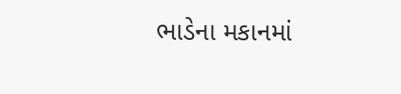ભાડેના મકાનમાં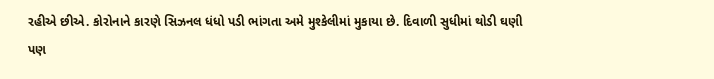રહીએ છીએ. કોરોનાને કારણે સિઝનલ ધંધો પડી ભાંગતા અમે મુશ્કેલીમાં મુકાયા છે. દિવાળી સુધીમાં થોડી ઘણી પણ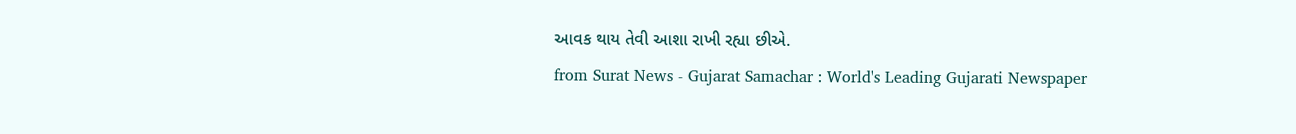આવક થાય તેવી આશા રાખી રહ્યા છીએ.
from Surat News - Gujarat Samachar : World's Leading Gujarati Newspaper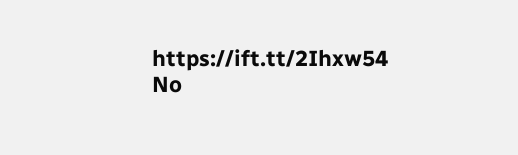https://ift.tt/2Ihxw54
No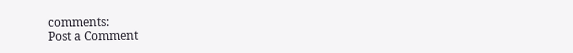comments:
Post a Comment